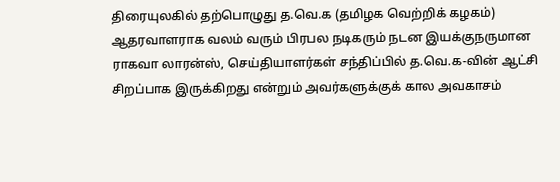திரையுலகில் தற்பொழுது த.வெ.க (தமிழக வெற்றிக் கழகம்) ஆதரவாளராக வலம் வரும் பிரபல நடிகரும் நடன இயக்குநருமான ராகவா லாரன்ஸ், செய்தியாளர்கள் சந்திப்பில் த.வெ.க-வின் ஆட்சி சிறப்பாக இருக்கிறது என்றும் அவர்களுக்குக் கால அவகாசம்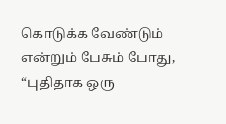கொடுக்க வேண்டும் என்றும் பேசும் போது, “புதிதாக ஒரு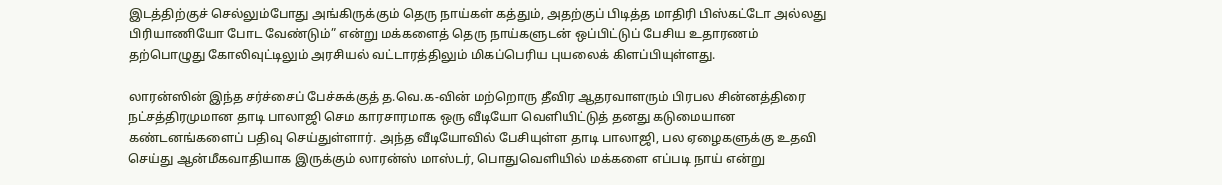இடத்திற்குச் செல்லும்போது அங்கிருக்கும் தெரு நாய்கள் கத்தும், அதற்குப் பிடித்த மாதிரி பிஸ்கட்டோ அல்லது பிரியாணியோ போட வேண்டும்” என்று மக்களைத் தெரு நாய்களுடன் ஒப்பிட்டுப் பேசிய உதாரணம் தற்பொழுது கோலிவுட்டிலும் அரசியல் வட்டாரத்திலும் மிகப்பெரிய புயலைக் கிளப்பியுள்ளது.

லாரன்ஸின் இந்த சர்ச்சைப் பேச்சுக்குத் த.வெ.க-வின் மற்றொரு தீவிர ஆதரவாளரும் பிரபல சின்னத்திரை நட்சத்திரமுமான தாடி பாலாஜி செம காரசாரமாக ஒரு வீடியோ வெளியிட்டுத் தனது கடுமையான கண்டனங்களைப் பதிவு செய்துள்ளார். அந்த வீடியோவில் பேசியுள்ள தாடி பாலாஜி, பல ஏழைகளுக்கு உதவி செய்து ஆன்மீகவாதியாக இருக்கும் லாரன்ஸ் மாஸ்டர், பொதுவெளியில் மக்களை எப்படி நாய் என்று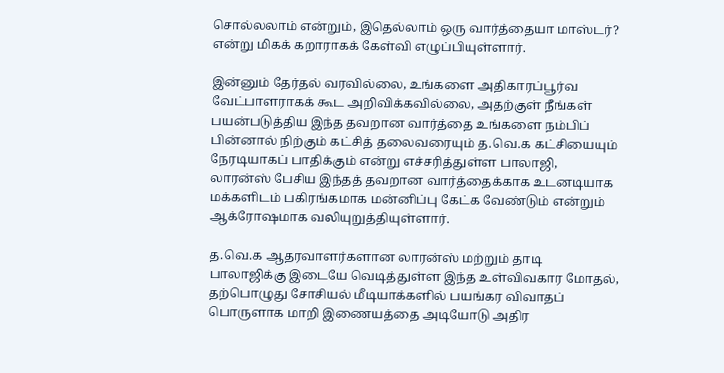சொல்லலாம் என்றும், இதெல்லாம் ஒரு வார்த்தையா மாஸ்டர்? என்று மிகக் கறாராகக் கேள்வி எழுப்பியுள்ளார்.

இன்னும் தேர்தல் வரவில்லை, உங்களை அதிகாரப்பூர்வ வேட்பாளராகக் கூட அறிவிக்கவில்லை, அதற்குள் நீங்கள் பயன்படுத்திய இந்த தவறான வார்த்தை உங்களை நம்பிப் பின்னால் நிற்கும் கட்சித் தலைவரையும் த.வெ.க கட்சியையும் நேரடியாகப் பாதிக்கும் என்று எச்சரித்துள்ள பாலாஜி, லாரன்ஸ் பேசிய இந்தத் தவறான வார்த்தைக்காக உடனடியாக மக்களிடம் பகிரங்கமாக மன்னிப்பு கேட்க வேண்டும் என்றும் ஆக்ரோஷமாக வலியுறுத்தியுள்ளார்.

த.வெ.க ஆதரவாளர்களான லாரன்ஸ் மற்றும் தாடி பாலாஜிக்கு இடையே வெடித்துள்ள இந்த உள்விவகார மோதல், தற்பொழுது சோசியல் மீடியாக்களில் பயங்கர விவாதப் பொருளாக மாறி இணையத்தை அடியோடு அதிர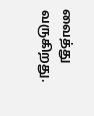வைத்து வருகிறது.